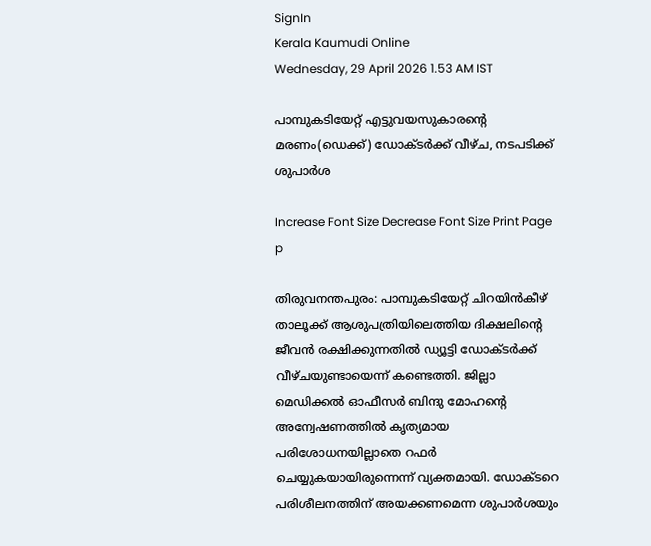SignIn
Kerala Kaumudi Online
Wednesday, 29 April 2026 1.53 AM IST

പാമ്പുകടിയേറ്റ് എട്ടുവയസുകാരന്റെ മരണം(ഡെക്ക്) ഡോക്ടർക്ക് വീഴ്ച, നടപടിക്ക് ശുപാർശ

Increase Font Size Decrease Font Size Print Page
p

തിരുവനന്തപുരം: പാമ്പുകടിയേറ്റ് ചിറയിൻകീഴ് താലൂക്ക് ആശുപത്രിയിലെത്തിയ ദിക്ഷലിന്റെ ജീവൻ രക്ഷിക്കുന്നതിൽ ഡ്യൂട്ടി ഡോക്ടർക്ക് വീഴ്ചയുണ്ടായെന്ന് കണ്ടെത്തി. ജില്ലാ മെഡിക്കൽ ഓഫീസർ ബിന്ദു മോഹന്റെ അന്വേഷണത്തിൽ കൃത്യമായ പരിശോധനയില്ലാതെ റഫർ ചെയ്യുകയായിരുന്നെന്ന് വ്യക്തമായി. ഡോക്ടറെ പരിശീലനത്തിന് അയക്കണമെന്ന ശുപാർശയും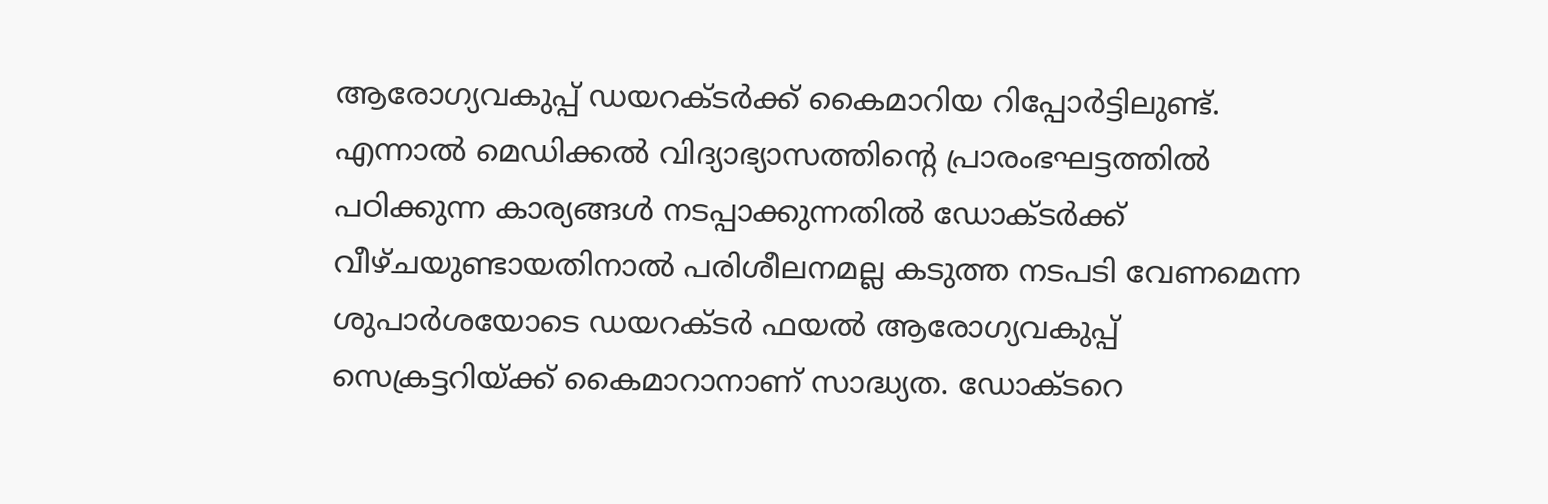ആരോഗ്യവകുപ്പ് ഡയറക്ടർക്ക് കൈമാറിയ റിപ്പോർട്ടിലുണ്ട്. എന്നാൽ മെഡിക്കൽ വിദ്യാഭ്യാസത്തിന്റെ പ്രാരംഭഘട്ടത്തിൽ പഠിക്കുന്ന കാര്യങ്ങൾ നടപ്പാക്കുന്നതിൽ ഡോക്ടർക്ക് വീഴ്ചയുണ്ടായതിനാൽ പരിശീലനമല്ല കടുത്ത നടപടി വേണമെന്ന ശുപാർശയോടെ ഡയറക്ടർ ഫയൽ ആരോഗ്യവകുപ്പ് സെക്രട്ടറിയ്ക്ക് കൈമാറാനാണ് സാദ്ധ്യത. ഡോക്ടറെ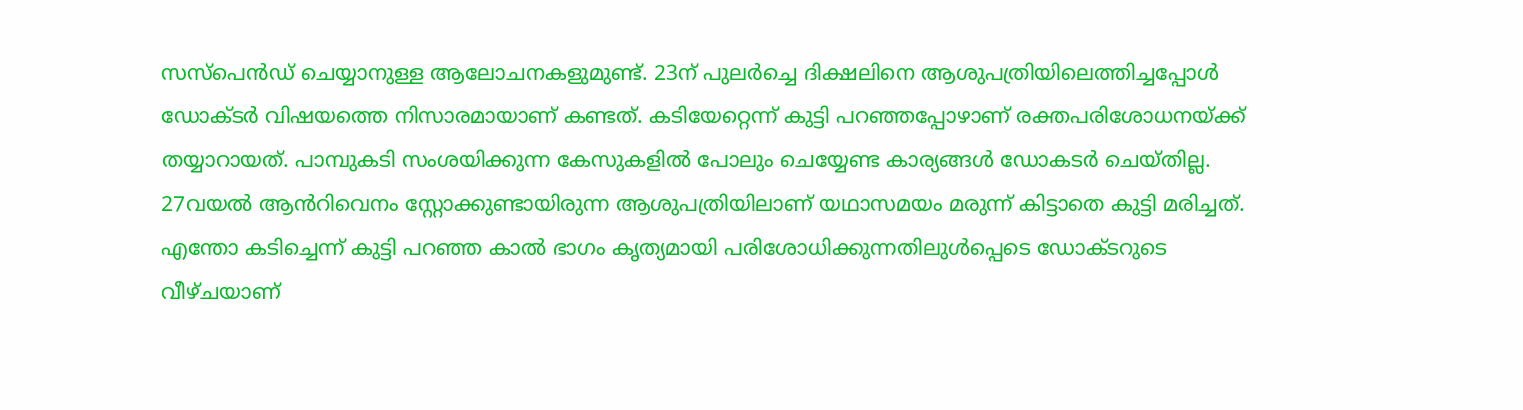സസ്‌പെൻഡ് ചെയ്യാനുള്ള ആലോചനകളുമുണ്ട്. 23ന് പുലർച്ചെ ദിക്ഷലിനെ ആശുപത്രിയിലെത്തിച്ചപ്പോൾ ഡോക്ടർ വിഷയത്തെ നിസാരമായാണ് കണ്ടത്. കടിയേറ്റെന്ന് കുട്ടി പറഞ്ഞപ്പോഴാണ് രക്തപരിശോധനയ്ക്ക് തയ്യാറായത്. പാമ്പുകടി സംശയിക്കുന്ന കേസുകളിൽ പോലും ചെയ്യേണ്ട കാര്യങ്ങൾ ഡോകടർ ചെയ്തില്ല. 27വയൽ ആൻറിവെനം സ്റ്റോക്കുണ്ടായിരുന്ന ആശുപത്രിയിലാണ് യഥാസമയം മരുന്ന് കിട്ടാതെ കുട്ടി മരിച്ചത്. എന്തോ കടിച്ചെന്ന് കുട്ടി പറഞ്ഞ കാൽ ഭാഗം കൃത്യമായി പരിശോധിക്കുന്നതിലുൾപ്പെടെ ഡോക്ടറുടെ വീഴ്ചയാണ്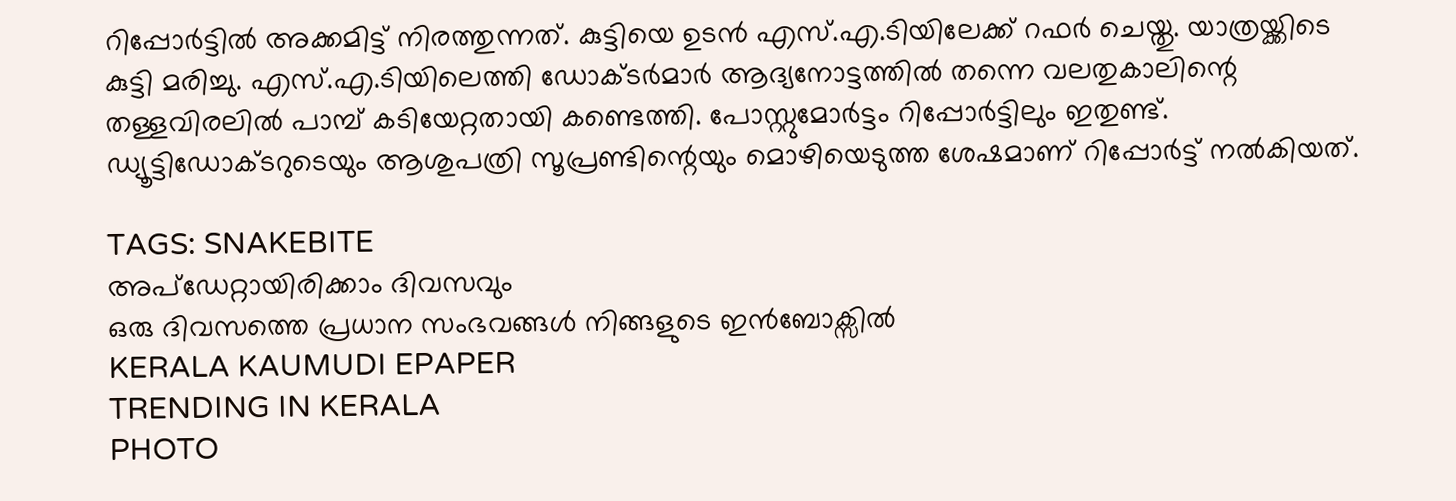റിപ്പോർട്ടിൽ അക്കമിട്ട് നിരത്തുന്നത്. കുട്ടിയെ ഉടൻ എസ്.എ.ടിയിലേക്ക് റഫർ ചെയ്തു. യാത്രയ്ക്കിടെ കുട്ടി മരിച്ചു. എസ്.എ.ടിയിലെത്തി ഡോക്ടർമാർ ആദ്യനോട്ടത്തിൽ തന്നെ വലതുകാലിന്റെ തള്ളവിരലിൽ പാമ്പ് കടിയേറ്റതായി കണ്ടെത്തി. പോസ്റ്റുമോർട്ടം റിപ്പോർട്ടിലും ഇതുണ്ട്. ഡ്യൂട്ടിഡോക്ടറുടെയും ആശുപത്രി സൂപ്രണ്ടിന്റെയും മൊഴിയെടുത്ത ശേഷമാണ് റിപ്പോർട്ട് നൽകിയത്.

TAGS: SNAKEBITE
അപ്ഡേറ്റായിരിക്കാം ദിവസവും
ഒരു ദിവസത്തെ പ്രധാന സംഭവങ്ങൾ നിങ്ങളുടെ ഇൻബോക്സിൽ
KERALA KAUMUDI EPAPER
TRENDING IN KERALA
PHOTO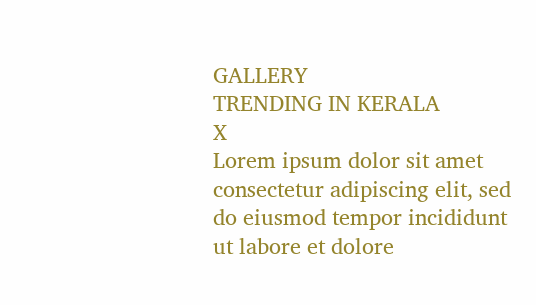GALLERY
TRENDING IN KERALA
X
Lorem ipsum dolor sit amet
consectetur adipiscing elit, sed do eiusmod tempor incididunt ut labore et dolore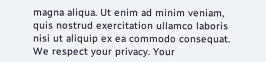magna aliqua. Ut enim ad minim veniam, quis nostrud exercitation ullamco laboris nisi ut aliquip ex ea commodo consequat.
We respect your privacy. Your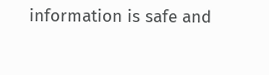information is safe and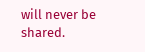will never be shared.